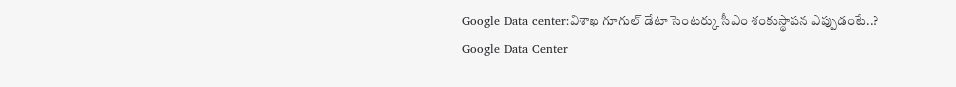Google Data center:విశాఖ గూగుల్ డేటా సెంటర్కు సీఎం శంకుస్థాపన ఎప్పుడంటే..?
Google Data Center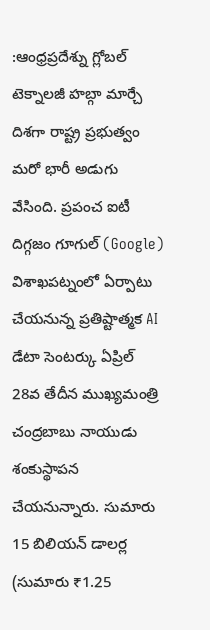:ఆంధ్రప్రదేశ్ను గ్లోబల్ టెక్నాలజీ హబ్గా మార్చే దిశగా రాష్ట్ర ప్రభుత్వం మరో భారీ అడుగు వేసింది. ప్రపంచ ఐటీ దిగ్గజం గూగుల్ (Google) విశాఖపట్నంలో ఏర్పాటు చేయనున్న ప్రతిష్టాత్మక AI డేటా సెంటర్కు ఏప్రిల్ 28వ తేదీన ముఖ్యమంత్రి చంద్రబాబు నాయుడు శంకుస్థాపన చేయనున్నారు. సుమారు 15 బిలియన్ డాలర్ల (సుమారు ₹1.25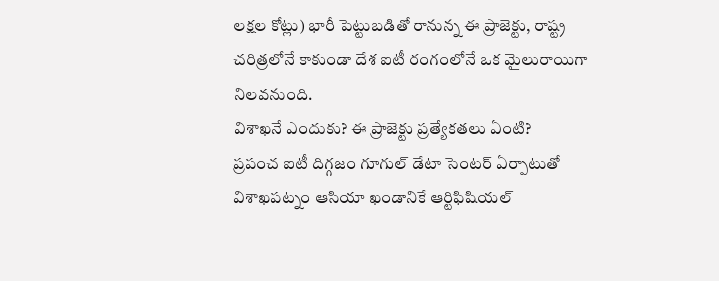లక్షల కోట్లు) భారీ పెట్టుబడితో రానున్న ఈ ప్రాజెక్టు, రాష్ట్ర చరిత్రలోనే కాకుండా దేశ ఐటీ రంగంలోనే ఒక మైలురాయిగా నిలవనుంది.
విశాఖనే ఎందుకు? ఈ ప్రాజెక్టు ప్రత్యేకతలు ఏంటి?
ప్రపంచ ఐటీ దిగ్గజం గూగుల్ డేటా సెంటర్ ఏర్పాటుతో విశాఖపట్నం ఆసియా ఖండానికే ఆర్టిఫిషియల్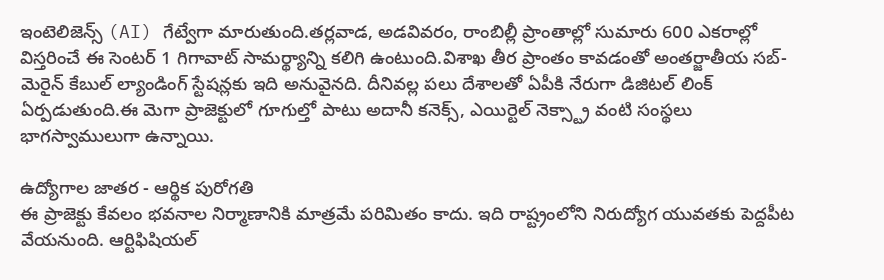ఇంటెలిజెన్స్ (AI) గేట్వేగా మారుతుంది.తర్లవాడ, అడవివరం, రాంబిల్లీ ప్రాంతాల్లో సుమారు 600 ఎకరాల్లో విస్తరించే ఈ సెంటర్ 1 గిగావాట్ సామర్థ్యాన్ని కలిగి ఉంటుంది.విశాఖ తీర ప్రాంతం కావడంతో అంతర్జాతీయ సబ్-మెరైన్ కేబుల్ ల్యాండింగ్ స్టేషన్లకు ఇది అనువైనది. దీనివల్ల పలు దేశాలతో ఏపీకి నేరుగా డిజిటల్ లింక్ ఏర్పడుతుంది.ఈ మెగా ప్రాజెక్టులో గూగుల్తో పాటు అదానీ కనెక్స్, ఎయిర్టెల్ నెక్స్ట్రా వంటి సంస్థలు భాగస్వాములుగా ఉన్నాయి.

ఉద్యోగాల జాతర - ఆర్థిక పురోగతి
ఈ ప్రాజెక్టు కేవలం భవనాల నిర్మాణానికి మాత్రమే పరిమితం కాదు. ఇది రాష్ట్రంలోని నిరుద్యోగ యువతకు పెద్దపీట వేయనుంది. ఆర్టిఫిషియల్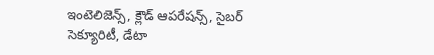ఇంటెలిజెన్స్, క్లౌడ్ ఆపరేషన్స్, సైబర్ సెక్యూరిటీ, డేటా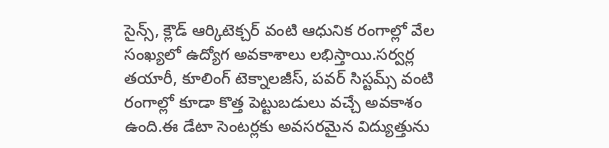సైన్స్, క్లౌడ్ ఆర్కిటెక్చర్ వంటి ఆధునిక రంగాల్లో వేల సంఖ్యలో ఉద్యోగ అవకాశాలు లభిస్తాయి.సర్వర్ల తయారీ, కూలింగ్ టెక్నాలజీస్, పవర్ సిస్టమ్స్ వంటి రంగాల్లో కూడా కొత్త పెట్టుబడులు వచ్చే అవకాశం ఉంది.ఈ డేటా సెంటర్లకు అవసరమైన విద్యుత్తును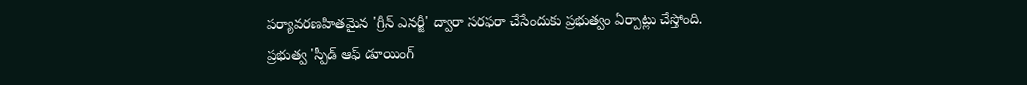పర్యావరణహితమైన 'గ్రీన్ ఎనర్జీ' ద్వారా సరఫరా చేసేందుకు ప్రభుత్వం ఏర్పాట్లు చేస్తోంది.
ప్రభుత్వ 'స్పీడ్ ఆఫ్ డూయింగ్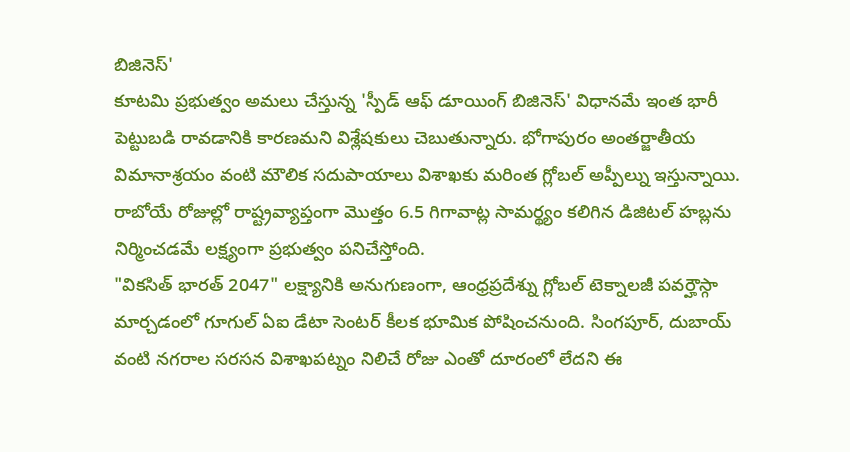బిజినెస్'
కూటమి ప్రభుత్వం అమలు చేస్తున్న 'స్పీడ్ ఆఫ్ డూయింగ్ బిజినెస్' విధానమే ఇంత భారీ పెట్టుబడి రావడానికి కారణమని విశ్లేషకులు చెబుతున్నారు. భోగాపురం అంతర్జాతీయ విమానాశ్రయం వంటి మౌలిక సదుపాయాలు విశాఖకు మరింత గ్లోబల్ అప్పీల్ను ఇస్తున్నాయి. రాబోయే రోజుల్లో రాష్ట్రవ్యాప్తంగా మొత్తం 6.5 గిగావాట్ల సామర్థ్యం కలిగిన డిజిటల్ హబ్లను నిర్మించడమే లక్ష్యంగా ప్రభుత్వం పనిచేస్తోంది.
"వికసిత్ భారత్ 2047" లక్ష్యానికి అనుగుణంగా, ఆంధ్రప్రదేశ్ను గ్లోబల్ టెక్నాలజీ పవర్హౌస్గా మార్చడంలో గూగుల్ ఏఐ డేటా సెంటర్ కీలక భూమిక పోషించనుంది. సింగపూర్, దుబాయ్ వంటి నగరాల సరసన విశాఖపట్నం నిలిచే రోజు ఎంతో దూరంలో లేదని ఈ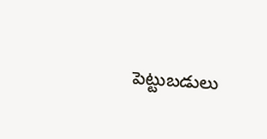పెట్టుబడులు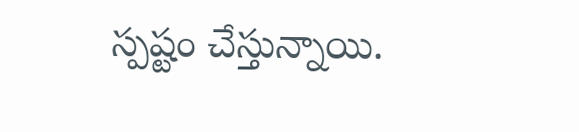స్పష్టం చేస్తున్నాయి.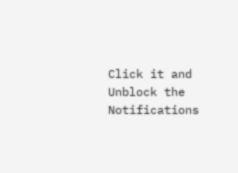Click it and Unblock the Notifications